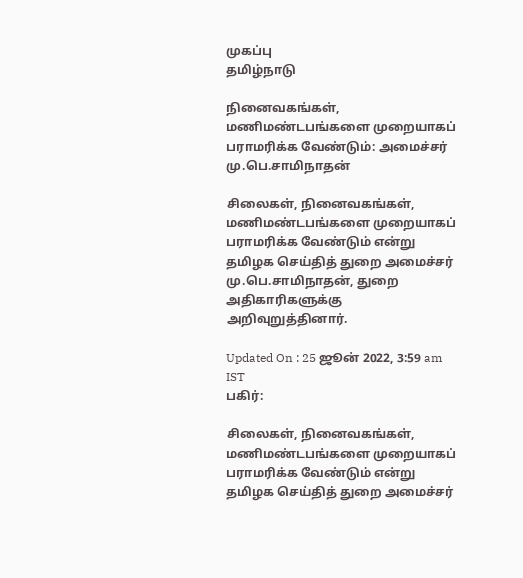முகப்பு
தமிழ்நாடு

நினைவகங்கள், மணிமண்டபங்களை முறையாகப் பராமரிக்க வேண்டும்: அமைச்சர் மு.பெ.சாமிநாதன்

சிலைகள், நினைவகங்கள், மணிமண்டபங்களை முறையாகப் பராமரிக்க வேண்டும் என்று தமிழக செய்தித் துறை அமைச்சர் மு.பெ.சாமிநாதன், துறை அதிகாரிகளுக்கு அறிவுறுத்தினார்.

Updated On : 25 ஜூன் 2022, 3:59 am IST
பகிர்:

சிலைகள், நினைவகங்கள், மணிமண்டபங்களை முறையாகப் பராமரிக்க வேண்டும் என்று தமிழக செய்தித் துறை அமைச்சர்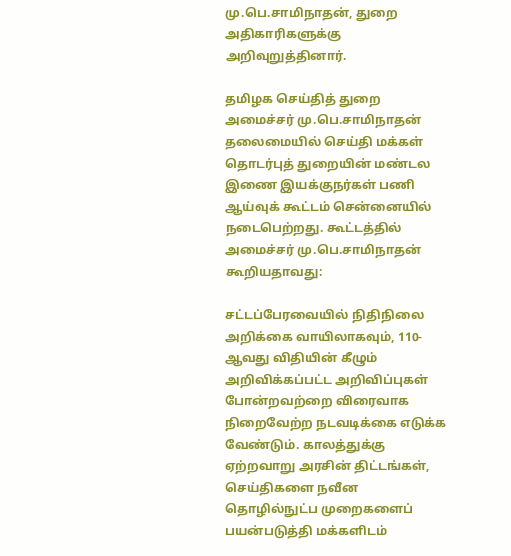மு.பெ.சாமிநாதன், துறை அதிகாரிகளுக்கு அறிவுறுத்தினார்.

தமிழக செய்தித் துறை அமைச்சர் மு.பெ.சாமிநாதன் தலைமையில் செய்தி மக்கள் தொடர்புத் துறையின் மண்டல இணை இயக்குநர்கள் பணி ஆய்வுக் கூட்டம் சென்னையில் நடைபெற்றது. கூட்டத்தில் அமைச்சர் மு.பெ.சாமிநாதன் கூறியதாவது:

சட்டப்பேரவையில் நிதிநிலை அறிக்கை வாயிலாகவும், 110-ஆவது விதியின் கீழும் அறிவிக்கப்பட்ட அறிவிப்புகள் போன்றவற்றை விரைவாக நிறைவேற்ற நடவடிக்கை எடுக்க வேண்டும். காலத்துக்கு ஏற்றவாறு அரசின் திட்டங்கள், செய்திகளை நவீன தொழில்நுட்ப முறைகளைப் பயன்படுத்தி மக்களிடம்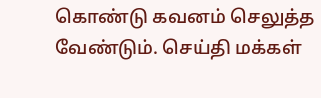கொண்டு கவனம் செலுத்த வேண்டும். செய்தி மக்கள்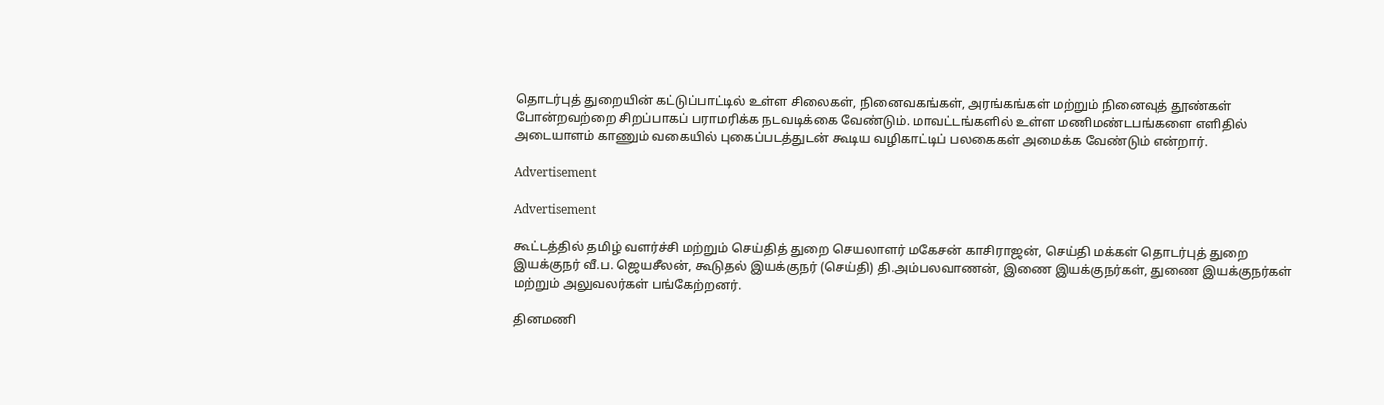தொடர்புத் துறையின் கட்டுப்பாட்டில் உள்ள சிலைகள், நினைவகங்கள், அரங்கங்கள் மற்றும் நினைவுத் தூண்கள் போன்றவற்றை சிறப்பாகப் பராமரிக்க நடவடிக்கை வேண்டும். மாவட்டங்களில் உள்ள மணிமண்டபங்களை எளிதில் அடையாளம் காணும் வகையில் புகைப்படத்துடன் கூடிய வழிகாட்டிப் பலகைகள் அமைக்க வேண்டும் என்றார்.

Advertisement

Advertisement

கூட்டத்தில் தமிழ் வளர்ச்சி மற்றும் செய்தித் துறை செயலாளர் மகேசன் காசிராஜன், செய்தி மக்கள் தொடர்புத் துறை இயக்குநர் வீ.ப. ஜெயசீலன், கூடுதல் இயக்குநர் (செய்தி) தி.அம்பலவாணன், இணை இயக்குநர்கள், துணை இயக்குநர்கள் மற்றும் அலுவலர்கள் பங்கேற்றனர்.

தினமணி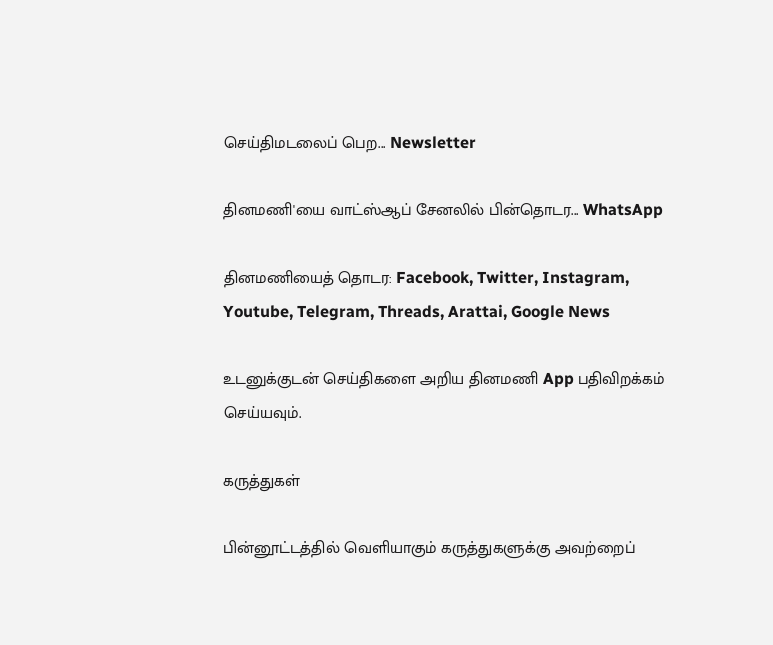செய்திமடலைப் பெற... Newsletter

தினமணி'யை வாட்ஸ்ஆப் சேனலில் பின்தொடர... WhatsApp

தினமணியைத் தொடர: Facebook, Twitter, Instagram, Youtube, Telegram, Threads, Arattai, Google News

உடனுக்குடன் செய்திகளை அறிய தினமணி App பதிவிறக்கம் செய்யவும்.

கருத்துகள்

பின்னூட்டத்தில் வெளியாகும் கருத்துகளுக்கு அவற்றைப்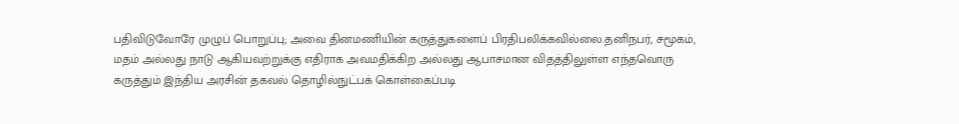பதிவிடுவோரே முழுப் பொறுப்பு; அவை தினமணியின் கருத்துகளைப் பிரதிபலிக்கவில்லை.தனிநபர், சமூகம், மதம் அல்லது நாடு ஆகியவற்றுக்கு எதிராக அவமதிக்கிற அல்லது ஆபாசமான விதத்திலுள்ள எந்தவொரு கருத்தும் இந்திய அரசின் தகவல் தொழில்நுட்பக் கொள்கைப்படி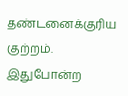தண்டனைக்குரிய குற்றம். இதுபோன்ற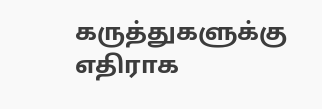கருத்துகளுக்கு எதிராக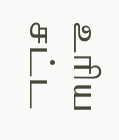உரிய சட்ட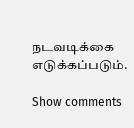நடவடிக்கை எடுக்கப்படும்.

Show comments